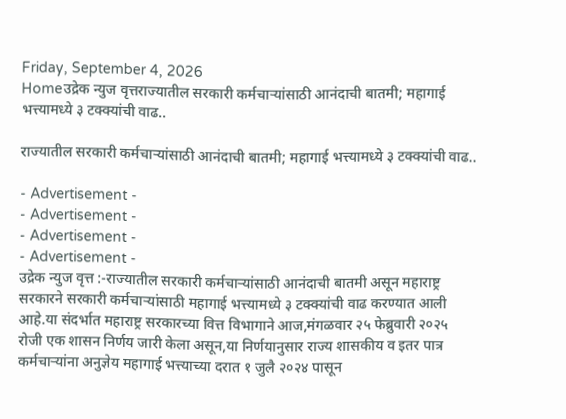Friday, September 4, 2026
Homeउद्रेक न्युज वृत्तराज्यातील सरकारी कर्मचाऱ्यांसाठी आनंदाची बातमी; महागाई भत्त्यामध्ये ३ टक्क्यांची वाढ..

राज्यातील सरकारी कर्मचाऱ्यांसाठी आनंदाची बातमी; महागाई भत्त्यामध्ये ३ टक्क्यांची वाढ..

- Advertisement -
- Advertisement -
- Advertisement -
- Advertisement -
उद्रेक न्युज वृत्त :-राज्यातील सरकारी कर्मचाऱ्यांसाठी आनंदाची बातमी असून महाराष्ट्र सरकारने सरकारी कर्मचाऱ्यांसाठी महागाई भत्त्यामध्ये ३ टक्क्यांची वाढ करण्यात आली आहे.या संदर्भात महाराष्ट्र सरकारच्या वित्त विभागाने आज,मंगळवार २५ फेब्रुवारी २०२५ रोजी एक शासन निर्णय जारी केला असून,या निर्णयानुसार राज्य शासकीय व इतर पात्र कर्मचाऱ्यांना अनुज्ञेय महागाई भत्त्याच्या दरात १ जुलै २०२४ पासून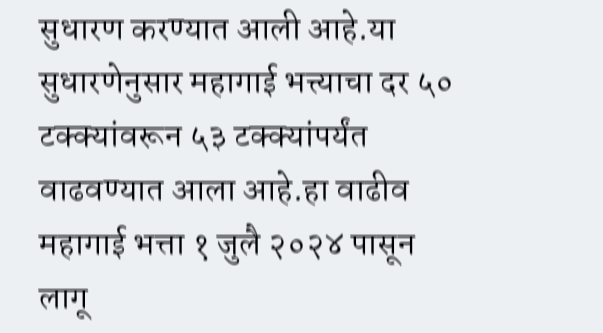सुधारण करण्यात आली आहे.या सुधारणेनुसार महागाई भत्त्याचा दर ५० टक्क्यांवरून ५३ टक्क्यांपर्यंत वाढवण्यात आला आहे.हा वाढीव महागाई भत्ता १ जुलै २०२४ पासून लागू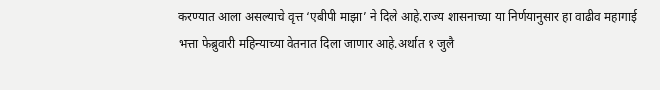करण्यात आला असल्याचे वृत्त ‘एबीपी माझा’ ने दिले आहे.राज्य शासनाच्या या निर्णयानुसार हा वाढीव महागाई भत्ता फेब्रुवारी महिन्याच्या वेतनात दिला जाणार आहे.अर्थात १ जुलै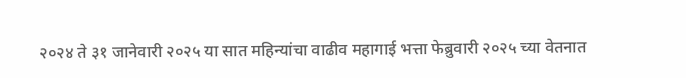२०२४ ते ३१ जानेवारी २०२५ या सात महिन्यांचा वाढीव महागाई भत्ता फेब्रुवारी २०२५ च्या वेतनात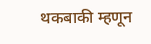थकबाकी म्हणून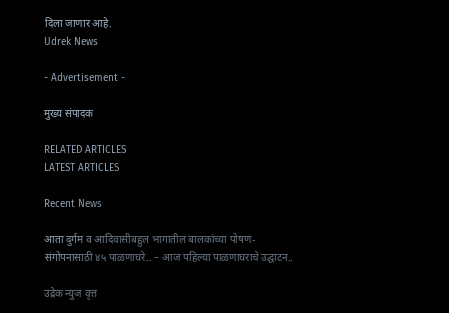दिला जाणार आहे.
Udrek News

- Advertisement -

मुख्य संपादक

RELATED ARTICLES
LATEST ARTICLES

Recent News

आता दुर्गम व आदिवासीबहुल भागातील बालकांच्या पोषण-संगोपनासाठी ४५ पाळणाघरे.. – आज पहिल्या पाळणाघराचे उद्घाटन..

उद्रेक न्युज वृत्त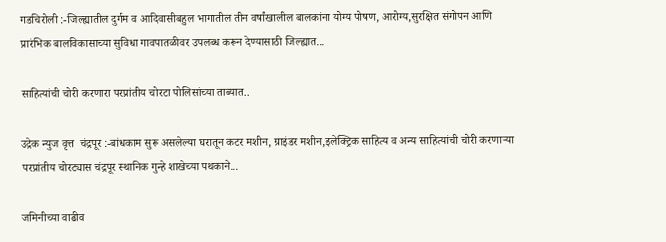गडचिरोली :-जिल्ह्यातील दुर्गम व आदिवासीबहुल भागातील तीन वर्षांखालील बालकांना योग्य पोषण, आरोग्य,सुरक्षित संगोपन आणि प्रारंभिक बालविकासाच्या सुविधा गावपातळीवर उपलब्ध करून देण्यासाठी जिल्ह्यात...

साहित्यांची चोरी करणारा परप्रांतीय चोरटा पोलिसांच्या ताब्यात..

उद्रेक न्युज वृत्त  चंद्रपूर :-बांधकाम सुरू असलेल्या घरातून कटर मशीन, ग्राइंडर मशीन,इलेक्ट्रिक साहित्य व अन्य साहित्यांची चोरी करणाऱ्या परप्रांतीय चोरट्यास चंद्रपूर स्थानिक गुन्हे शाखेच्या पथकाने...

जमिनीच्या वाढीव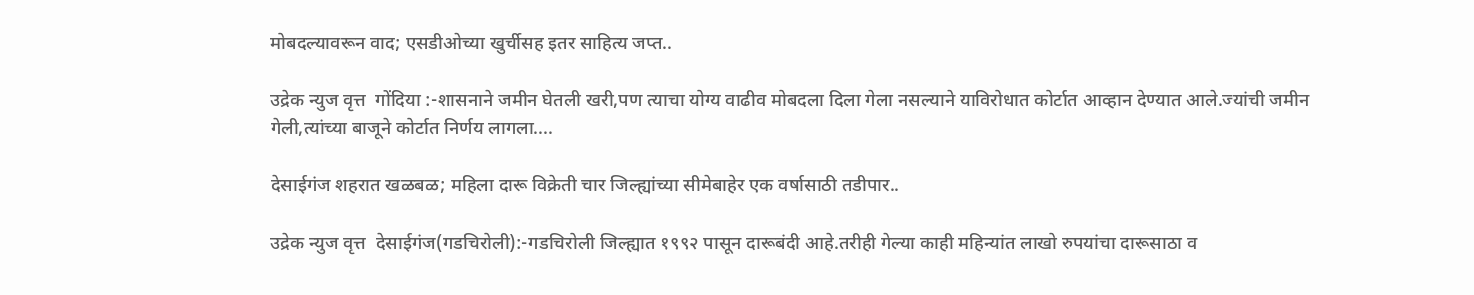मोबदल्यावरून वाद; एसडीओच्या खुर्चीसह इतर साहित्य जप्त..

उद्रेक न्युज वृत्त  गोंदिया :-शासनाने जमीन घेतली खरी,पण त्याचा योग्य वाढीव मोबदला दिला गेला नसल्याने याविरोधात कोर्टात आव्हान देण्यात आले.ज्यांची जमीन गेली,त्यांच्या बाजूने कोर्टात निर्णय लागला....

देसाईगंज शहरात खळबळ; महिला दारू विक्रेती चार जिल्ह्यांच्या सीमेबाहेर एक वर्षासाठी तडीपार..

उद्रेक न्युज वृत्त  देसाईगंज(गडचिरोली):-गडचिरोली जिल्ह्यात १९९२ पासून दारूबंदी आहे.तरीही गेल्या काही महिन्यांत लाखो रुपयांचा दारूसाठा व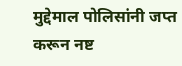मुद्देमाल पोलिसांनी जप्त करून नष्ट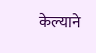केल्याने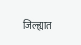जिल्ह्यात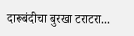दारूबंदीचा बुरखा टराटरा...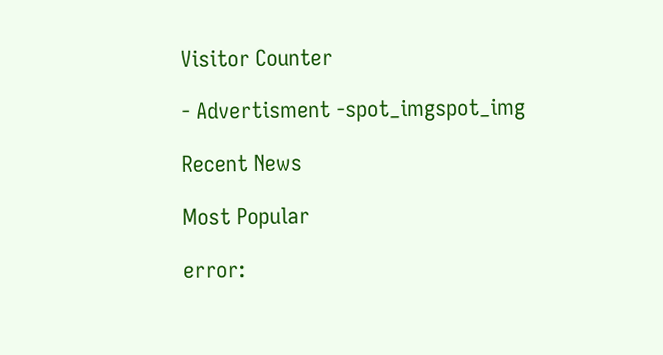Visitor Counter

- Advertisment -spot_imgspot_img

Recent News

Most Popular

error: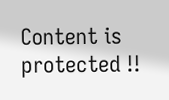Content is protected !!